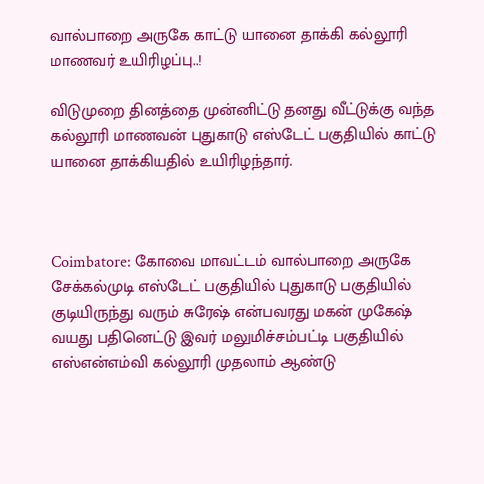வால்பாறை அருகே காட்டு யானை தாக்கி கல்லூரி மாணவர் உயிரிழப்பு..!

விடுமுறை தினத்தை முன்னிட்டு தனது வீட்டுக்கு வந்த கல்லூரி மாணவன் புதுகாடு எஸ்டேட் பகுதியில் காட்டு யானை தாக்கியதில் உயிரிழந்தார்.



Coimbatore: கோவை மாவட்டம் வால்பாறை அருகே சேக்கல்முடி எஸ்டேட் பகுதியில் புதுகாடு பகுதியில் குடியிருந்து வரும் சுரேஷ் என்பவரது மகன் முகேஷ் வயது பதினெட்டு இவர் மலுமிச்சம்பட்டி பகுதியில் எஸ்என்எம்வி கல்லூரி முதலாம் ஆண்டு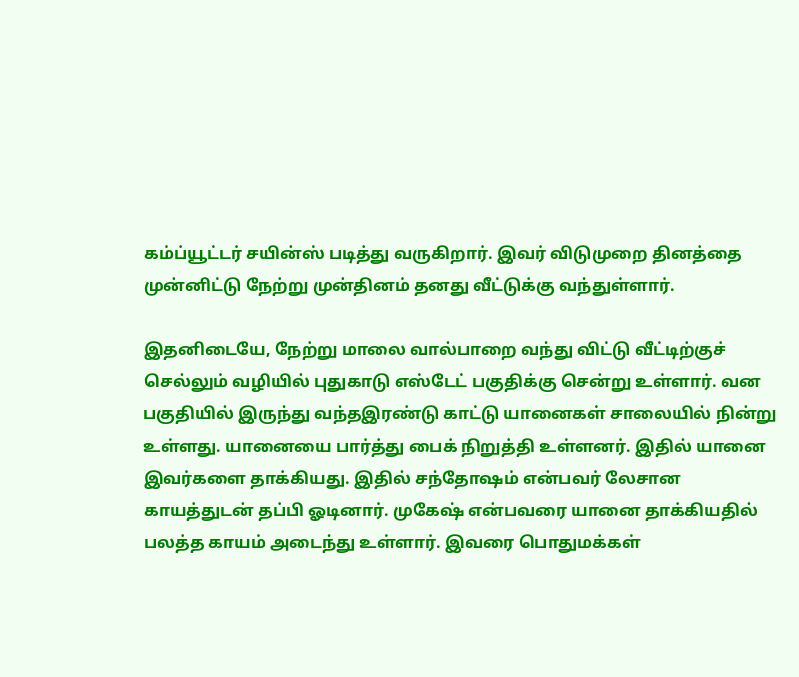கம்ப்யூட்டர் சயின்ஸ் படித்து வருகிறார். இவர் விடுமுறை தினத்தை முன்னிட்டு நேற்று முன்தினம் தனது வீட்டுக்கு வந்துள்ளார்.

இதனிடையே, நேற்று மாலை வால்பாறை வந்து விட்டு வீட்டிற்குச் செல்லும் வழியில் புதுகாடு எஸ்டேட் பகுதிக்கு சென்று உள்ளார். வன பகுதியில் இருந்து வந்தஇரண்டு காட்டு யானைகள் சாலையில் நின்று உள்ளது. யானையை பார்த்து பைக் நிறுத்தி உள்ளனர். இதில் யானை இவர்களை தாக்கியது. இதில் சந்தோஷம் என்பவர் லேசான காயத்துடன் தப்பி ஓடினார். முகேஷ் என்பவரை யானை தாக்கியதில் பலத்த காயம் அடைந்து உள்ளார். இவரை பொதுமக்கள்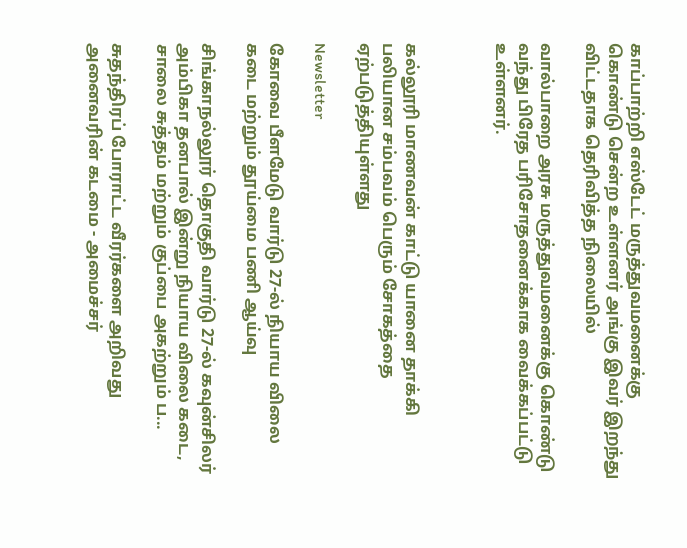காப்பாற்றி எஸ்டேட் மருத்துவமனைக்கு கொண்டு சென்ற உள்ளனர் அங்கு இவர் இறந்து விட்டதாக தெரிவித்த நிலையில்

வால்பாறை அரசு மருத்துவமனைக்கு கொண்டு வந்து பிரேத பரிசோதனைக்காக வைக்கப்பட்டு உள்ளனர்.



கல்லூரி மாணவன் காட்டு யானை தாக்கி பலியான சம்பவம் பெரும் சோகத்தை ஏற்படுத்தியுள்ளது

Newsletter

கோவை பீளமேடு வார்டு 27-ல் நியாய விலை கடை மற்றும் தூய்மை பணி ஆய்வு

சிங்காநல்லூர் தொகுதி வார்டு 27-ல் கவுன்சிலர் அம்பிகா தனபால் இன்று நியாய விலை கடை, சாலை சுத்தம் மற்றும் குப்பை அகற்றும் ப...

சுதந்திரப் போராட்ட வீரர்களை அறிவது அனைவரின் கடமை - அமைச்சர்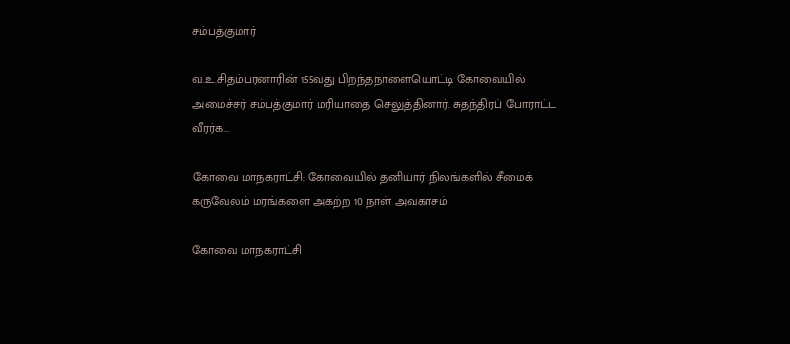சம்பத்குமார்

வ.உ.சிதம்பரனாரின் 155வது பிறந்தநாளையொட்டி கோவையில் அமைச்சர் சம்பத்குமார் மரியாதை செலுத்தினார். சுதந்திரப் போராட்ட வீரர்க...

கோவை மாநகராட்சி: கோவையில் தனியார் நிலங்களில் சீமைக் கருவேலம் மரங்களை அகற்ற 10 நாள் அவகாசம்

கோவை மாநகராட்சி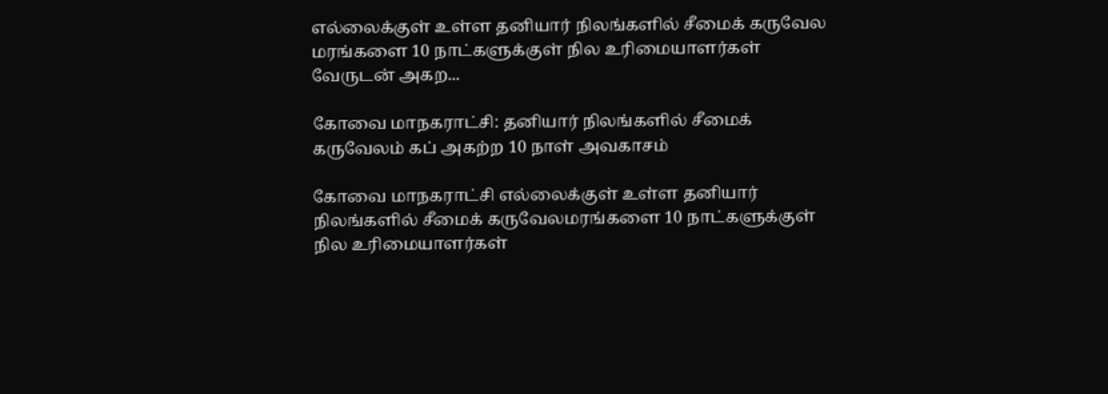எல்லைக்குள் உள்ள தனியார் நிலங்களில் சீமைக் கருவேல மரங்களை 10 நாட்களுக்குள் நில உரிமையாளர்கள் வேருடன் அகற...

கோவை மாநகராட்சி: தனியார் நிலங்களில் சீமைக் கருவேலம் கப் அகற்ற 10 நாள் அவகாசம்

கோவை மாநகராட்சி எல்லைக்குள் உள்ள தனியார் நிலங்களில் சீமைக் கருவேலமரங்களை 10 நாட்களுக்குள் நில உரிமையாளர்கள்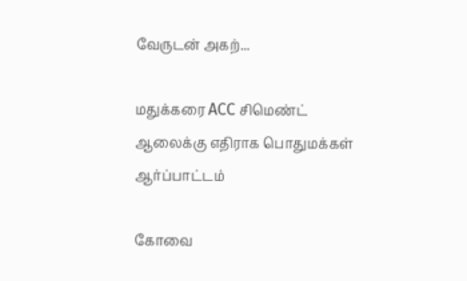வேருடன் அகற்...

மதுக்கரை ACC சிமெண்ட் ஆலைக்கு எதிராக பொதுமக்கள் ஆர்ப்பாட்டம்

கோவை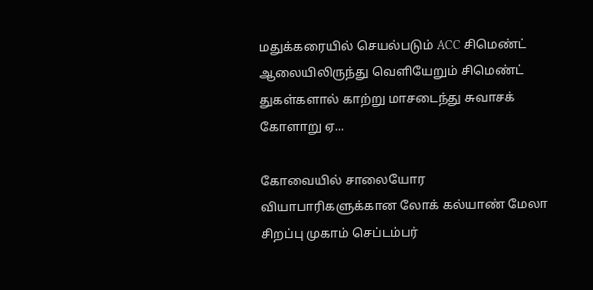மதுக்கரையில் செயல்படும் ACC சிமெண்ட் ஆலையிலிருந்து வெளியேறும் சிமெண்ட் துகள்களால் காற்று மாசடைந்து சுவாசக் கோளாறு ஏ...

கோவையில் சாலையோர வியாபாரிகளுக்கான லோக் கல்யாண் மேலா சிறப்பு முகாம் செப்டம்பர்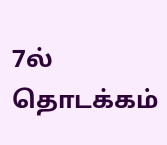7ல் தொடக்கம்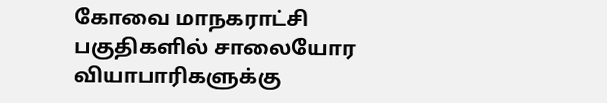கோவை மாநகராட்சி பகுதிகளில் சாலையோர வியாபாரிகளுக்கு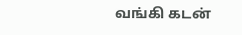வங்கி கடன்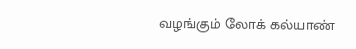வழங்கும் லோக் கல்யாண்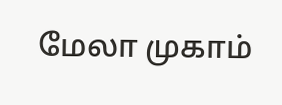மேலா முகாம்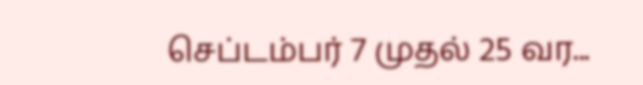செப்டம்பர் 7 முதல் 25 வர...